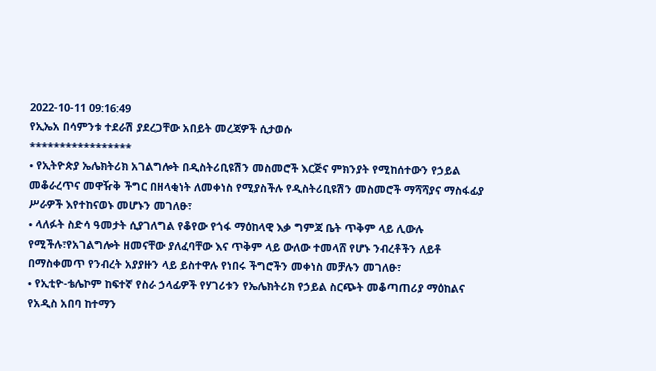2022-10-11 09:16:49
የኢኤአ በሳምንቱ ተደራሽ ያደረጋቸው አበይት መረጃዎች ሲታወሱ
*****************
• የኢትዮጵያ ኤሌክትሪክ አገልግሎት በዲስትሪቢዩሽን መስመሮች እርጅና ምክንያት የሚከሰተውን የኃይል መቆራረጥና መዋዥቅ ችግር በዘላቂነት ለመቀነስ የሚያስችሉ የዲስትሪቢዩሽን መስመሮች ማሻሻያና ማስፋፊያ ሥራዎች እየተከናወኑ መሆኑን መገለፁ፣
• ላለፉት ስድሳ ዓመታት ሲያገለግል የቆየው የጎፋ ማዕከላዊ እቃ ግምጃ ቤት ጥቅም ላይ ሊውሉ የሚችሉ፣የአገልግሎት ዘመናቸው ያለፈባቸው እና ጥቅም ላይ ውለው ተመላሸ የሆኑ ንብረቶችን ለይቶ በማስቀመጥ የንብረት አያያዙን ላይ ይስተዋሉ የነበሩ ችግሮችን መቀነስ መቻሉን መገለፁ፣
• የኢቲዮ-ቴሌኮም ከፍተኛ የስራ ኃላፊዎች የሃገሪቱን የኤሌክትሪክ የኃይል ስርጭት መቆጣጠሪያ ማዕከልና የአዲስ አበባ ከተማን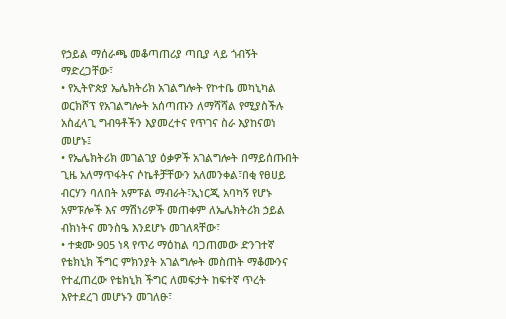የኃይል ማሰራጫ መቆጣጠሪያ ጣቢያ ላይ ጎብኝት ማድረጋቸው፣
• የኢትዮጵያ ኤሌክትሪክ አገልግሎት የኮተቤ መካኒካል ወርክሾፕ የአገልግሎት አሰጣጡን ለማሻሻል የሚያስችሉ አስፈላጊ ግብዓቶችን እያመረተና የጥገና ስራ እያከናወነ መሆኑ፤
• የኤሌክትሪክ መገልገያ ዕቃዎች አገልግሎት በማይሰጡበት ጊዜ አለማጥፋትና ሶኬቶቻቸውን አለመንቀል፣በቂ የፀሀይ ብርሃን ባለበት አምፑል ማብራት፣ኢነርጂ አባካኝ የሆኑ አምፑሎች እና ማሽነሪዎች መጠቀም ለኤሌክትሪክ ኃይል ብክነትና መንስዔ እንደሆኑ መገለጻቸው፣
• ተቋሙ 905 ነጻ የጥሪ ማዕከል ባጋጠመው ድንገተኛ የቴክኒክ ችግር ምክንያት አገልግሎት መስጠት ማቆሙንና የተፈጠረው የቴክኒክ ችግር ለመፍታት ከፍተኛ ጥረት እየተደረገ መሆኑን መገለፁ፣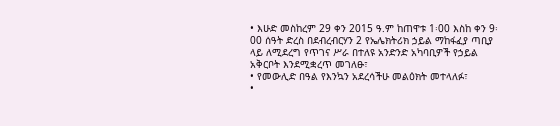• እሁድ መስከረም 29 ቀን 2015 ዓ.ም ከጠዋቱ 1፡00 እስከ ቀን 9፡00 ሰዓት ድረስ በደብረብርሃን 2 የኤሌክትሪክ ኃይል ማከፋፈያ ጣቢያ ላይ ለሚደረግ የጥገና ሥራ በተለዩ አንድንድ አካባቢዎች የኃይል አቅርቦት እንደሚቋረጥ መገለፁ፣
• የመውሊድ በዓል የእንኳን አደረሳችሁ መልዕክት መተላለፉ፣
•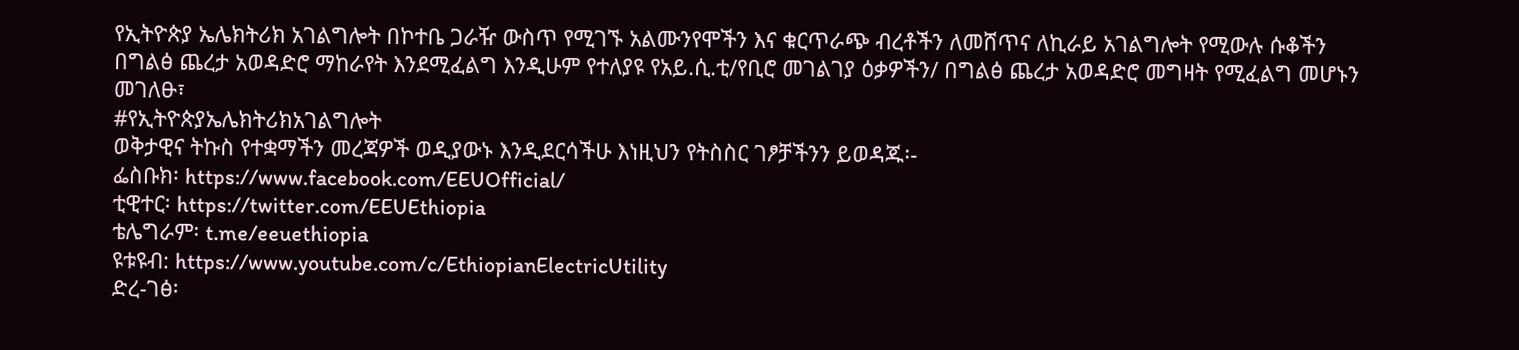የኢትዮጵያ ኤሌክትሪክ አገልግሎት በኮተቤ ጋራዥ ውስጥ የሚገኙ አልሙንየሞችን እና ቁርጥራጭ ብረቶችን ለመሸጥና ለኪራይ አገልግሎት የሚውሉ ሱቆችን በግልፅ ጨረታ አወዳድሮ ማከራየት እንደሚፈልግ እንዲሁም የተለያዩ የአይ.ሲ.ቲ/የቢሮ መገልገያ ዕቃዎችን/ በግልፅ ጨረታ አወዳድሮ መግዛት የሚፈልግ መሆኑን መገለፁ፣
#የኢትዮጵያኤሌክትሪክአገልግሎት
ወቅታዊና ትኩስ የተቋማችን መረጃዎች ወዲያውኑ እንዲደርሳችሁ እነዚህን የትስስር ገፆቻችንን ይወዳጁ፡-
ፌስቡክ፡ https://www.facebook.com/EEUOfficial/
ቲዊተር፡ https://twitter.com/EEUEthiopia
ቴሌግራም፡ t.me/eeuethiopia
ዩቱዩብ: https://www.youtube.com/c/EthiopianElectricUtility
ድረ-ገፅ፡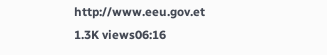http://www.eeu.gov.et
1.3K views06:16